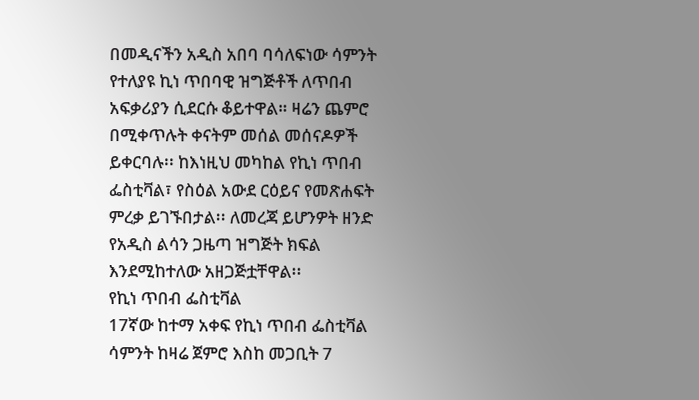በመዲናችን አዲስ አበባ ባሳለፍነው ሳምንት የተለያዩ ኪነ ጥበባዊ ዝግጅቶች ለጥበብ አፍቃሪያን ሲደርሱ ቆይተዋል። ዛሬን ጨምሮ በሚቀጥሉት ቀናትም መሰል መሰናዶዎች ይቀርባሉ፡፡ ከእነዚህ መካከል የኪነ ጥበብ ፌስቲቫል፣ የስዕል አውደ ርዕይና የመጽሐፍት ምረቃ ይገኙበታል፡፡ ለመረጃ ይሆንዎት ዘንድ የአዲስ ልሳን ጋዜጣ ዝግጅት ክፍል እንደሚከተለው አዘጋጅቷቸዋል፡፡
የኪነ ጥበብ ፌስቲቫል
17ኛው ከተማ አቀፍ የኪነ ጥበብ ፌስቲቫል ሳምንት ከዛሬ ጀምሮ እስከ መጋቢት 7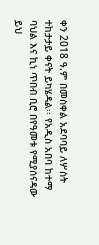ቀን 2018 ዓ.ም በመስቀል አደባባይ ለሦስት ተከታታይ ቀናት ይካሄዳል፡፡ የአዲስ አበባ ከተማ ባህል እና ኪነ ጥበብ ቢሮ በየዓመቱ የሚያሰናዳው ይህ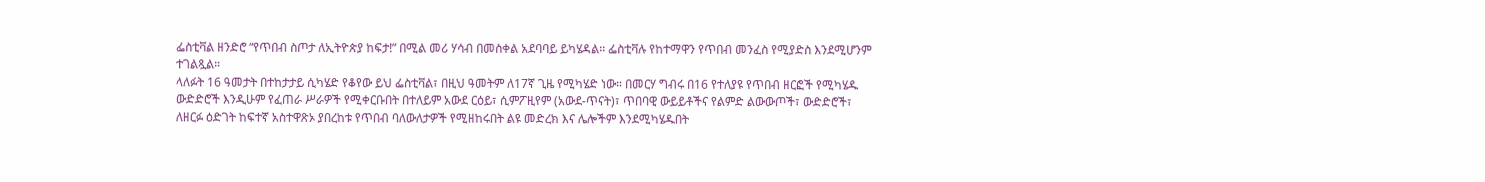ፌስቲቫል ዘንድሮ “የጥበብ ስጦታ ለኢትዮጵያ ከፍታ!” በሚል መሪ ሃሳብ በመስቀል አደባባይ ይካሄዳል፡፡ ፌስቲቫሉ የከተማዋን የጥበብ መንፈስ የሚያድስ እንደሚሆንም ተገልጿል።
ላለፉት 16 ዓመታት በተከታታይ ሲካሄድ የቆየው ይህ ፌስቲቫል፣ በዚህ ዓመትም ለ17ኛ ጊዜ የሚካሄድ ነው። በመርሃ ግብሩ በ16 የተለያዩ የጥበብ ዘርፎች የሚካሄዱ ውድድሮች እንዲሁም የፈጠራ ሥራዎች የሚቀርቡበት በተለይም አውደ ርዕይ፣ ሲምፖዚየም (አውደ-ጥናት)፣ ጥበባዊ ውይይቶችና የልምድ ልውውጦች፣ ውድድሮች፣ ለዘርፉ ዕድገት ከፍተኛ አስተዋጽኦ ያበረከቱ የጥበብ ባለውለታዎች የሚዘከሩበት ልዩ መድረክ እና ሌሎችም እንደሚካሄዱበት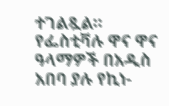ተገልጿል።
የፌስቲቫሉ ዋና ዋና ዓላማዎች በአዲስ አበባ ያሉ የኪነ-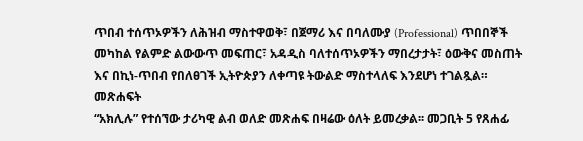ጥበብ ተሰጥኦዎችን ለሕዝብ ማስተዋወቅ፣ በጀማሪ እና በባለሙያ (Professional) ጥበበኞች መካከል የልምድ ልውውጥ መፍጠር፣ አዳዲስ ባለተሰጥኦዎችን ማበረታታት፣ ዕውቅና መስጠት እና በኪነ-ጥበብ የበለፀገች ኢትዮጵያን ለቀጣዩ ትውልድ ማስተላለፍ እንደሆነ ተገልጿል።
መጽሐፍት
“አክሊሉ” የተሰኘው ታሪካዊ ልብ ወለድ መጽሐፍ በዛሬው ዕለት ይመረቃል፡፡ መጋቢት 5 የጸሐፊ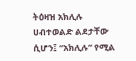ትዕዛዝ አክሊሉ ሀብተወልድ ልደታቸው ሲሆን፤ “አክሊሉ” የሚል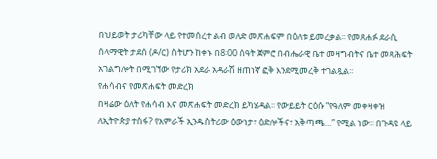በህይወት ታሪካቸው ላይ የተመሰረተ ልብ ወለድ መጽሐፍም በዕለቱ ይመረቃል፡፡ የመጸሐፉ ደራሲ ሰላማዊት ታደሰ (ዶ/ር) ስትሆን ከቀኑ በ8፡00 ሰዓት ጀምሮ በብሔራዊ ቤተ መዛግብትና ቤተ መጻሕፍት አገልግሎት በሚገኘው የታሪክ አደራ አዳራሽ ዘጠነኛ ፎቅ እንደሚመረቅ ተገልጿል፡፡
የሐሳብና የመጽሐፍት መድረክ
በዛሬው ዕለት የሐሳብ እና መጽሐፍት መድረክ ይካሄዳል፡፡ የውይይት ርዕሱ “የዓለም መቀዛቀዝ ለኢትዮጵያ ተስፋ? የአምራች ኢንዱስትሪው ዕውነታ፣ ዕድሎችና፣ አቅጣጫ…” የሚል ነው፡፡ በጉዳዩ ላይ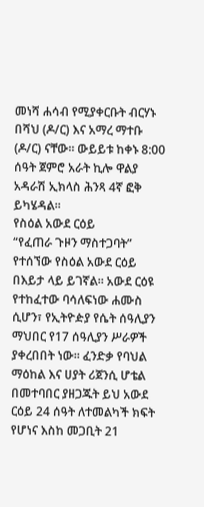መነሻ ሐሳብ የሚያቀርቡት ብርሃኑ በሻህ (ዶ/ር) እና አማረ ማተቡ (ዶ/ር) ናቸው፡፡ ውይይቱ ከቀኑ 8:00 ሰዓት ጀምሮ አራት ኪሎ ዋልያ አዳራሽ ኢክላስ ሕንጻ 4ኛ ፎቅ ይካሄዳል፡፡
የስዕል አውደ ርዕይ
“የፈጠራ ጉዞን ማስተጋባት” የተሰኘው የስዕል አውደ ርዕይ በእይታ ላይ ይገኛል። አውደ ርዕዩ የተከፈተው ባሳለፍነው ሐሙስ ሲሆን፣ የኢትዮዽያ የሴት ሰዓሊያን ማህበር የ17 ሰዓሊያን ሥራዎች ያቀረበበት ነው፡፡ ፈንድቃ የባህል ማዕከል እና ሀያት ሪጀንሲ ሆቴል በመተባበር ያዘጋጁት ይህ አውደ ርዕይ 24 ሰዓት ለተመልካች ክፍት የሆነና እስከ መጋቢት 21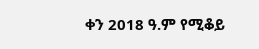ቀን 2018 ዓ.ም የሚቆይ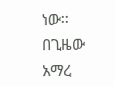ነው፡፡
በጊዜው አማረ